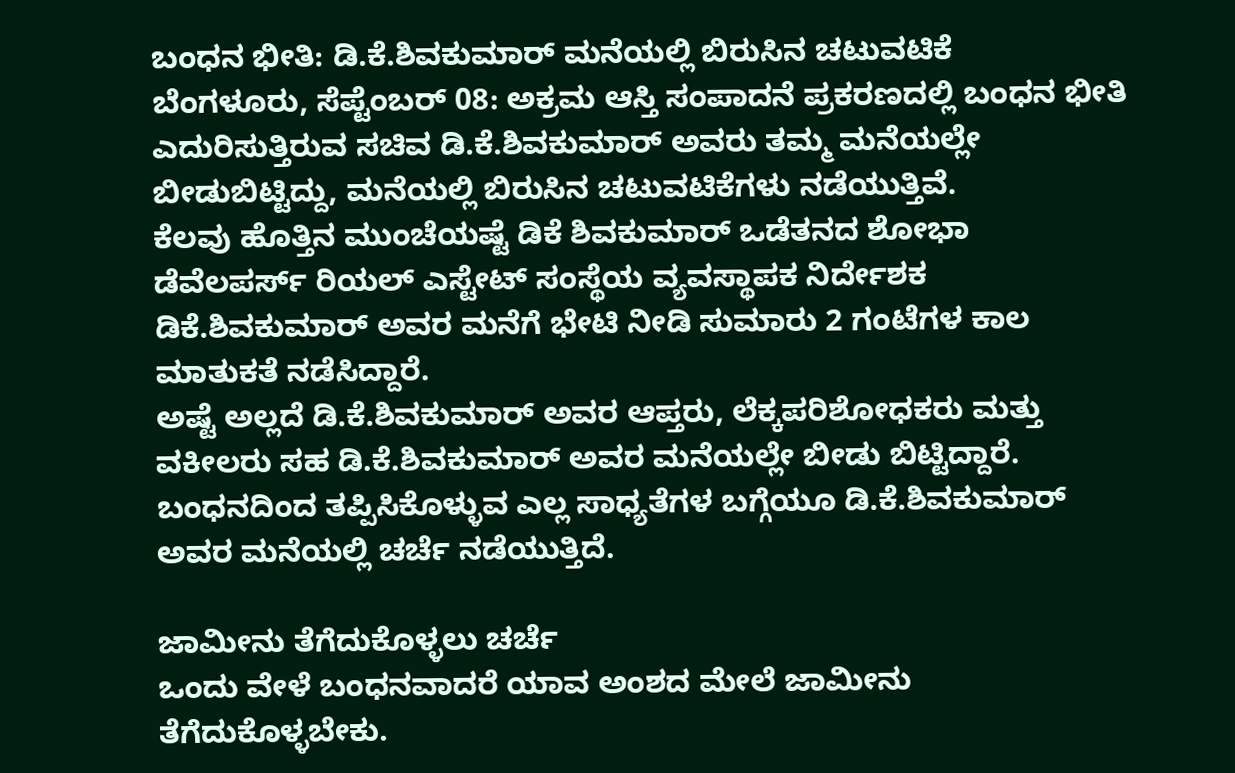ಬಂಧನ ಭೀತಿ: ಡಿ.ಕೆ.ಶಿವಕುಮಾರ್ ಮನೆಯಲ್ಲಿ ಬಿರುಸಿನ ಚಟುವಟಿಕೆ
ಬೆಂಗಳೂರು, ಸೆಪ್ಟೆಂಬರ್ 08: ಅಕ್ರಮ ಆಸ್ತಿ ಸಂಪಾದನೆ ಪ್ರಕರಣದಲ್ಲಿ ಬಂಧನ ಭೀತಿ ಎದುರಿಸುತ್ತಿರುವ ಸಚಿವ ಡಿ.ಕೆ.ಶಿವಕುಮಾರ್ ಅವರು ತಮ್ಮ ಮನೆಯಲ್ಲೇ ಬೀಡುಬಿಟ್ಟಿದ್ದು, ಮನೆಯಲ್ಲಿ ಬಿರುಸಿನ ಚಟುವಟಿಕೆಗಳು ನಡೆಯುತ್ತಿವೆ.
ಕೆಲವು ಹೊತ್ತಿನ ಮುಂಚೆಯಷ್ಟೆ ಡಿಕೆ ಶಿವಕುಮಾರ್ ಒಡೆತನದ ಶೋಭಾ ಡೆವೆಲಪರ್ಸ್ ರಿಯಲ್ ಎಸ್ಟೇಟ್ ಸಂಸ್ಥೆಯ ವ್ಯವಸ್ಥಾಪಕ ನಿರ್ದೇಶಕ ಡಿಕೆ.ಶಿವಕುಮಾರ್ ಅವರ ಮನೆಗೆ ಭೇಟಿ ನೀಡಿ ಸುಮಾರು 2 ಗಂಟೆಗಳ ಕಾಲ ಮಾತುಕತೆ ನಡೆಸಿದ್ದಾರೆ.
ಅಷ್ಟೆ ಅಲ್ಲದೆ ಡಿ.ಕೆ.ಶಿವಕುಮಾರ್ ಅವರ ಆಪ್ತರು, ಲೆಕ್ಕಪರಿಶೋಧಕರು ಮತ್ತು ವಕೀಲರು ಸಹ ಡಿ.ಕೆ.ಶಿವಕುಮಾರ್ ಅವರ ಮನೆಯಲ್ಲೇ ಬೀಡು ಬಿಟ್ಟಿದ್ದಾರೆ. ಬಂಧನದಿಂದ ತಪ್ಪಿಸಿಕೊಳ್ಳುವ ಎಲ್ಲ ಸಾಧ್ಯತೆಗಳ ಬಗ್ಗೆಯೂ ಡಿ.ಕೆ.ಶಿವಕುಮಾರ್ ಅವರ ಮನೆಯಲ್ಲಿ ಚರ್ಚೆ ನಡೆಯುತ್ತಿದೆ.

ಜಾಮೀನು ತೆಗೆದುಕೊಳ್ಳಲು ಚರ್ಚೆ
ಒಂದು ವೇಳೆ ಬಂಧನವಾದರೆ ಯಾವ ಅಂಶದ ಮೇಲೆ ಜಾಮೀನು ತೆಗೆದುಕೊಳ್ಳಬೇಕು.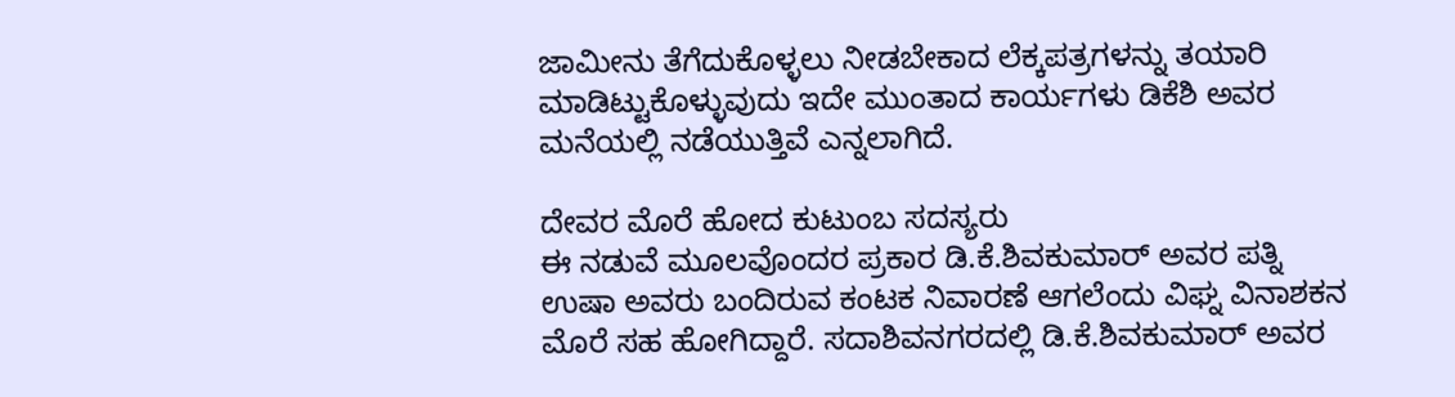ಜಾಮೀನು ತೆಗೆದುಕೊಳ್ಳಲು ನೀಡಬೇಕಾದ ಲೆಕ್ಕಪತ್ರಗಳನ್ನು ತಯಾರಿ ಮಾಡಿಟ್ಟುಕೊಳ್ಳುವುದು ಇದೇ ಮುಂತಾದ ಕಾರ್ಯಗಳು ಡಿಕೆಶಿ ಅವರ ಮನೆಯಲ್ಲಿ ನಡೆಯುತ್ತಿವೆ ಎನ್ನಲಾಗಿದೆ.

ದೇವರ ಮೊರೆ ಹೋದ ಕುಟುಂಬ ಸದಸ್ಯರು
ಈ ನಡುವೆ ಮೂಲವೊಂದರ ಪ್ರಕಾರ ಡಿ.ಕೆ.ಶಿವಕುಮಾರ್ ಅವರ ಪತ್ನಿ ಉಷಾ ಅವರು ಬಂದಿರುವ ಕಂಟಕ ನಿವಾರಣೆ ಆಗಲೆಂದು ವಿಘ್ನ ವಿನಾಶಕನ ಮೊರೆ ಸಹ ಹೋಗಿದ್ದಾರೆ. ಸದಾಶಿವನಗರದಲ್ಲಿ ಡಿ.ಕೆ.ಶಿವಕುಮಾರ್ ಅವರ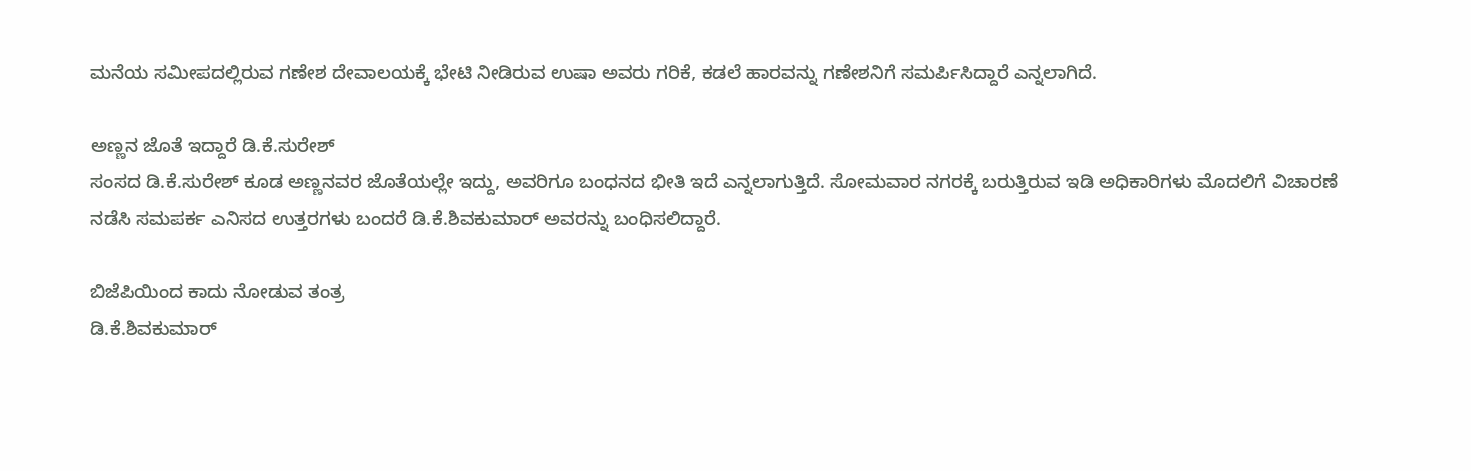ಮನೆಯ ಸಮೀಪದಲ್ಲಿರುವ ಗಣೇಶ ದೇವಾಲಯಕ್ಕೆ ಭೇಟಿ ನೀಡಿರುವ ಉಷಾ ಅವರು ಗರಿಕೆ, ಕಡಲೆ ಹಾರವನ್ನು ಗಣೇಶನಿಗೆ ಸಮರ್ಪಿಸಿದ್ದಾರೆ ಎನ್ನಲಾಗಿದೆ.

ಅಣ್ಣನ ಜೊತೆ ಇದ್ದಾರೆ ಡಿ.ಕೆ.ಸುರೇಶ್
ಸಂಸದ ಡಿ.ಕೆ.ಸುರೇಶ್ ಕೂಡ ಅಣ್ಣನವರ ಜೊತೆಯಲ್ಲೇ ಇದ್ದು, ಅವರಿಗೂ ಬಂಧನದ ಭೀತಿ ಇದೆ ಎನ್ನಲಾಗುತ್ತಿದೆ. ಸೋಮವಾರ ನಗರಕ್ಕೆ ಬರುತ್ತಿರುವ ಇಡಿ ಅಧಿಕಾರಿಗಳು ಮೊದಲಿಗೆ ವಿಚಾರಣೆ ನಡೆಸಿ ಸಮಪರ್ಕ ಎನಿಸದ ಉತ್ತರಗಳು ಬಂದರೆ ಡಿ.ಕೆ.ಶಿವಕುಮಾರ್ ಅವರನ್ನು ಬಂಧಿಸಲಿದ್ದಾರೆ.

ಬಿಜೆಪಿಯಿಂದ ಕಾದು ನೋಡುವ ತಂತ್ರ
ಡಿ.ಕೆ.ಶಿವಕುಮಾರ್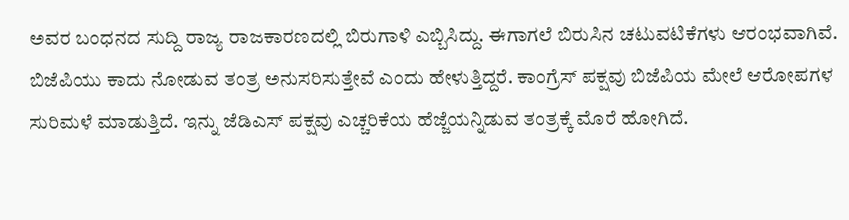ಅವರ ಬಂಧನದ ಸುದ್ದಿ ರಾಜ್ಯ ರಾಜಕಾರಣದಲ್ಲಿ ಬಿರುಗಾಳಿ ಎಬ್ಬಿಸಿದ್ದು. ಈಗಾಗಲೆ ಬಿರುಸಿನ ಚಟುವಟಿಕೆಗಳು ಆರಂಭವಾಗಿವೆ. ಬಿಜೆಪಿಯು ಕಾದು ನೋಡುವ ತಂತ್ರ ಅನುಸರಿಸುತ್ತೇವೆ ಎಂದು ಹೇಳುತ್ತಿದ್ದರೆ. ಕಾಂಗ್ರೆಸ್ ಪಕ್ಷವು ಬಿಜೆಪಿಯ ಮೇಲೆ ಆರೋಪಗಳ ಸುರಿಮಳೆ ಮಾಡುತ್ತಿದೆ. ಇನ್ನು ಜೆಡಿಎಸ್ ಪಕ್ಷವು ಎಚ್ಚರಿಕೆಯ ಹೆಜ್ಜೆಯನ್ನಿಡುವ ತಂತ್ರಕ್ಕೆ ಮೊರೆ ಹೋಗಿದೆ.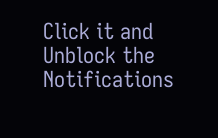Click it and Unblock the Notifications